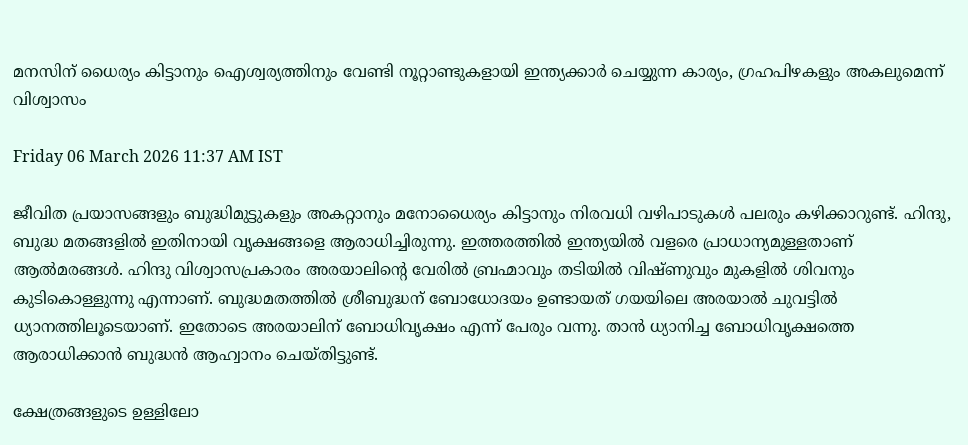മനസിന് ധൈര്യം കിട്ടാനും ഐശ്വര്യത്തിനും വേണ്ടി നൂറ്റാണ്ടുകളായി ഇന്ത്യക്കാർ ചെയ്യുന്ന കാര്യം, ഗ്രഹപിഴകളും അകലുമെന്ന് വിശ്വാസം

Friday 06 March 2026 11:37 AM IST

ജീവിത പ്രയാസങ്ങളും ബുദ്ധിമുട്ടുകളും അകറ്റാനും മനോധൈര്യം കിട്ടാനും നിരവധി വഴിപാടുകൾ പലരും കഴിക്കാറുണ്ട്. ഹിന്ദു, ബുദ്ധ മതങ്ങളിൽ ഇതിനായി വൃക്ഷങ്ങളെ ആരാധിച്ചിരുന്നു. ഇത്തരത്തിൽ ഇന്ത്യയിൽ വളരെ പ്രാധാന്യമുള്ളതാണ് ആൽമരങ്ങൾ. ഹിന്ദു വിശ്വാസപ്രകാരം അരയാലിന്റെ വേരിൽ ബ്രഹ്മാവും തടിയിൽ വിഷ്‌ണുവും മുകളിൽ ശിവനും കുടികൊള്ളുന്നു എന്നാണ്. ബുദ്ധമതത്തിൽ ശ്രീബുദ്ധന് ബോധോദയം ഉണ്ടായത് ഗയയിലെ അരയാൽ ചുവട്ടിൽ ധ്യാനത്തിലൂടെയാണ്. ഇതോടെ അരയാലിന് ബോധിവൃക്ഷം എന്ന് പേരും വന്നു. താൻ ധ്യാനിച്ച ബോധിവൃക്ഷത്തെ ആരാധിക്കാൻ ബുദ്ധൻ ആഹ്വാനം ചെയ്‌തിട്ടുണ്ട്.

ക്ഷേത്രങ്ങളുടെ ഉള്ളിലോ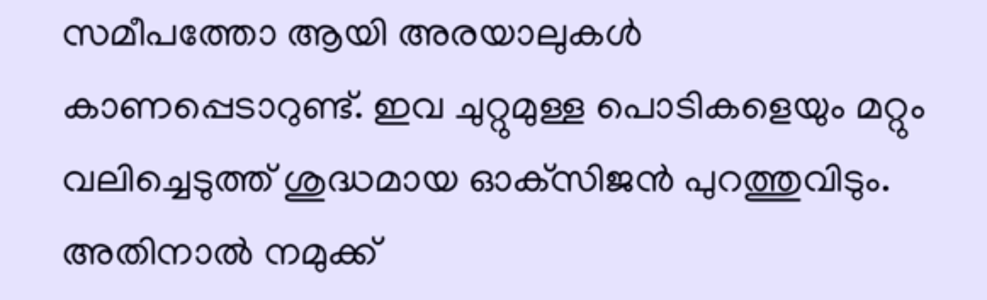സമീപത്തോ ആയി അരയാലുകൾ കാണപ്പെടാറുണ്ട്. ഇവ ചുറ്റുമുള്ള പൊടികളെയും മറ്റും വലിച്ചെടുത്ത് ശുദ്ധമായ ഓക്‌സിജൻ പുറത്തുവിടും. അതിനാൽ നമുക്ക്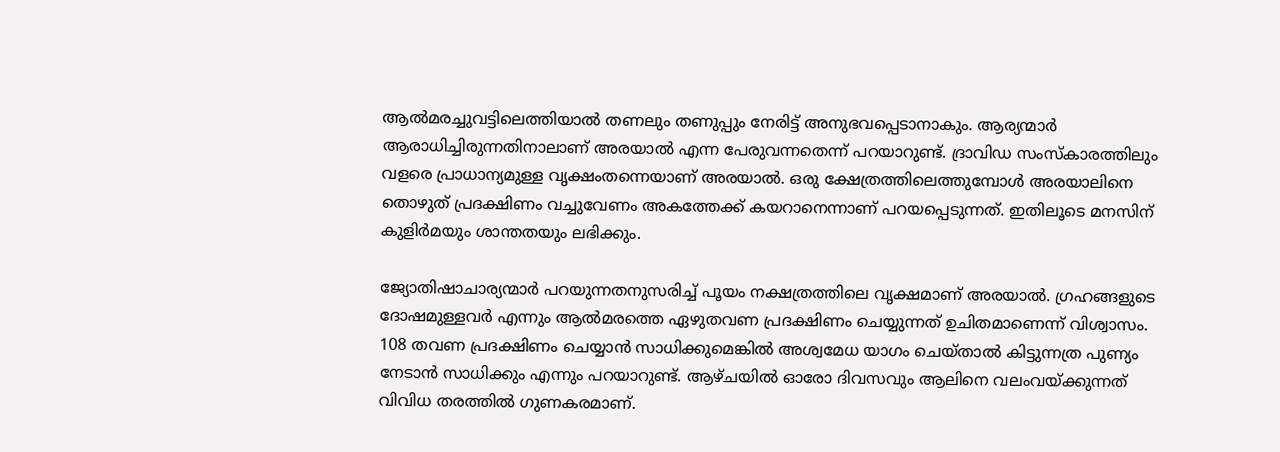ആൽമരച്ചുവട്ടിലെത്തിയാൽ തണലും തണുപ്പും നേരിട്ട് അനുഭവപ്പെടാനാകും. ആര്യന്മാർ ആരാധിച്ചിരുന്നതിനാലാണ് അരയാൽ എന്ന പേരുവന്നതെന്ന് പറയാറുണ്ട്. ദ്രാവിഡ സംസ്‌കാരത്തിലും വളരെ പ്രാധാന്യമുള്ള വൃക്ഷംതന്നെയാണ് അരയാൽ. ഒരു ക്ഷേത്രത്തിലെത്തുമ്പോൾ അരയാലിനെ തൊഴുത് പ്രദക്ഷിണം വച്ചുവേണം അകത്തേക്ക് കയറാനെന്നാണ് പറയപ്പെടുന്നത്. ഇതിലൂടെ മനസിന് കുളിർമയും ശാന്തതയും ലഭിക്കും.

ജ്യോതിഷാചാര്യന്മാർ പറയുന്നതനുസരിച്ച് പൂയം നക്ഷത്രത്തിലെ വൃക്ഷമാണ് അരയാൽ. ഗ്രഹങ്ങളുടെ ദോഷമുള്ളവർ എന്നും ആൽമരത്തെ ഏഴുതവണ പ്രദക്ഷിണം ചെയ്യുന്നത് ഉചിതമാണെന്ന് വിശ്വാസം. 108 തവണ പ്രദക്ഷിണം ചെയ്യാൻ സാധിക്കുമെങ്കിൽ അശ്വമേധ യാഗം ചെയ്‌താൽ കിട്ടുന്നത്ര പുണ്യം നേടാൻ സാധിക്കും എന്നും പറയാറുണ്ട്. ആഴ്ചയിൽ ഓരോ ദിവസവും ആലിനെ വലംവയ്‌ക്കുന്നത് വിവിധ തരത്തിൽ ഗുണകരമാണ്.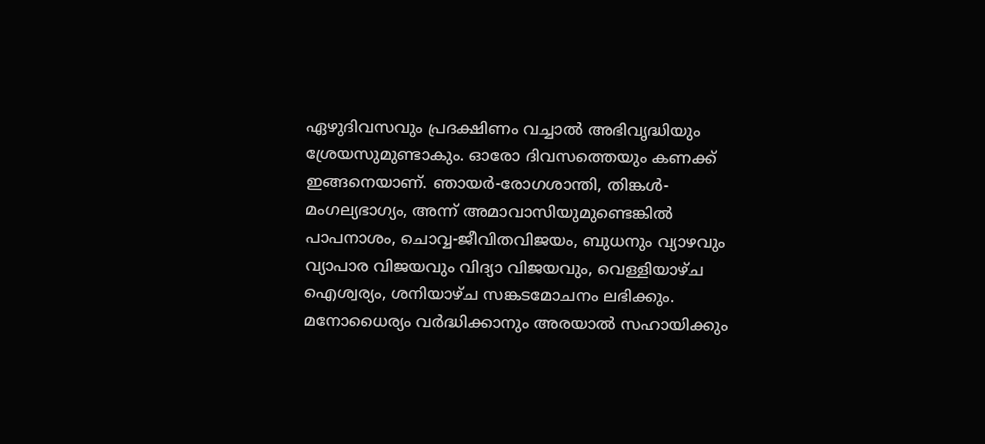ഏഴുദിവസവും പ്രദക്ഷിണം വച്ചാൽ അഭിവൃദ്ധിയും ശ്രേയസുമുണ്ടാകും. ഓരോ ദിവസത്തെയും കണക്ക് ഇങ്ങനെയാണ്. ഞായർ-രോഗശാന്തി, തിങ്കൾ- മംഗല്യഭാഗ്യം, അന്ന് അമാവാസിയുമുണ്ടെങ്കിൽ പാപനാശം, ചൊവ്വ-ജീവിതവിജയം, ബുധനും വ്യാഴവും വ്യാപാര വിജയവും വിദ്യാ വിജയവും, വെള്ളിയാഴ്‌ച ഐശ്വര്യം, ശനിയാഴ്‌ച സങ്കടമോചനം ലഭിക്കും. മനോധൈര്യം വ‌‌ർദ്ധിക്കാനും അരയാൽ സഹായിക്കും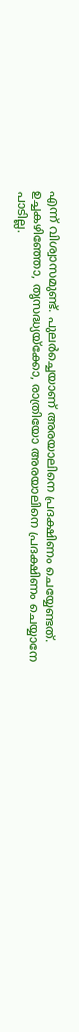എന്ന് വിശ്വാസമുണ്ട്. പുലർച്ചെയാണ് അരയാലിനെ പ്രദക്ഷിണം ചെയ്യേണ്ടത്. ഉച്ചകഴിഞ്ഞോ, തൃസദ്ധ്യയ്‌ക്കോ, രാത്രിയോ അരയാലിനെ പ്രദക്ഷിണം ചെയ്യാനേ പാടില്ല.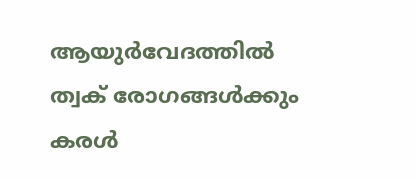ആയുർവേദത്തിൽ ത്വക് രോഗങ്ങൾക്കും കരൾ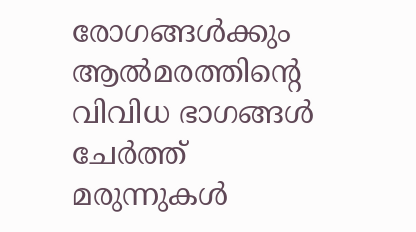രോഗങ്ങൾക്കും ആൽമരത്തിന്റെ വിവിധ ഭാഗങ്ങൾ ചേർത്ത് മരുന്നുകൾ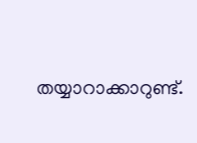തയ്യാറാക്കാറുണ്ട്.